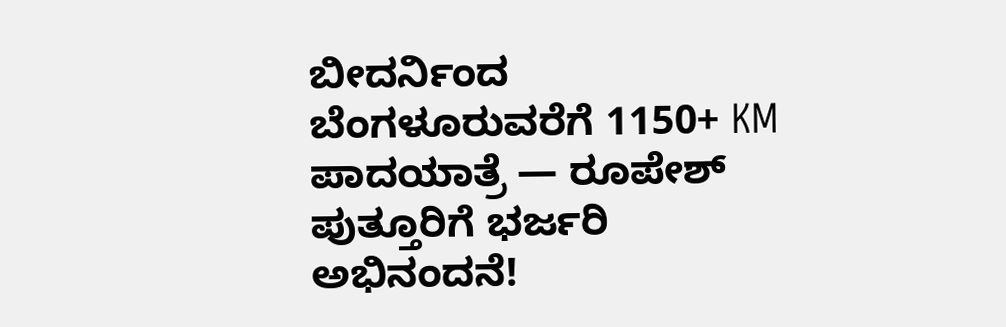ಬೀದರ್ನಿಂದ ಬೆಂಗಳೂರುವರೆಗೆ 1150+ KM ಪಾದಯಾತ್ರೆ — ರೂಪೇಶ್ ಪುತ್ತೂರಿಗೆ ಭರ್ಜರಿ ಅಭಿನಂದನೆ!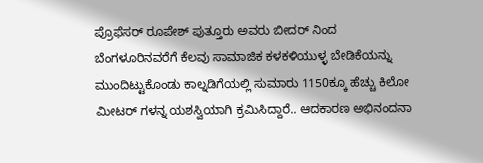ಪ್ರೊಫೆಸರ್ ರೂಪೇಶ್ ಪುತ್ತೂರು ಅವರು ಬೀದರ್ ನಿಂದ ಬೆಂಗಳೂರಿನವರೆಗೆ ಕೆಲವು ಸಾಮಾಜಿಕ ಕಳಕಳಿಯುಳ್ಳ ಬೇಡಿಕೆಯನ್ನು ಮುಂದಿಟ್ಟುಕೊಂಡು ಕಾಲ್ನಡಿಗೆಯಲ್ಲಿ ಸುಮಾರು 1150ಕ್ಕೂ ಹೆಚ್ಚು ಕಿಲೋ ಮೀಟರ್ ಗಳನ್ನ ಯಶಸ್ವಿಯಾಗಿ ಕ್ರಮಿಸಿದ್ದಾರೆ.. ಆದಕಾರಣ ಅಭಿನಂದನಾ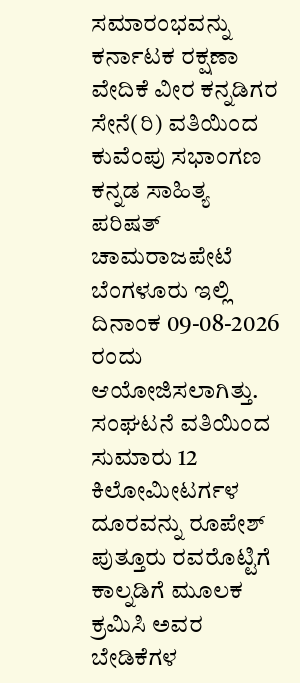ಸಮಾರಂಭವನ್ನು ಕರ್ನಾಟಕ ರಕ್ಷಣಾ ವೇದಿಕೆ ವೀರ ಕನ್ನಡಿಗರ ಸೇನೆ(ರಿ) ವತಿಯಿಂದ ಕುವೆಂಪು ಸಭಾಂಗಣ ಕನ್ನಡ ಸಾಹಿತ್ಯ ಪರಿಷತ್ ಚಾಮರಾಜಪೇಟೆ ಬೆಂಗಳೂರು ಇಲ್ಲಿ ದಿನಾಂಕ 09-08-2026 ರಂದು ಆಯೋಜಿಸಲಾಗಿತ್ತು. ಸಂಘಟನೆ ವತಿಯಿಂದ ಸುಮಾರು 12 ಕಿಲೋಮೀಟರ್ಗಳ ದೂರವನ್ನು ರೂಪೇಶ್ ಪುತ್ತೂರು ರವರೊಟ್ಟಿಗೆ ಕಾಲ್ನಡಿಗೆ ಮೂಲಕ ಕ್ರಮಿಸಿ ಅವರ ಬೇಡಿಕೆಗಳ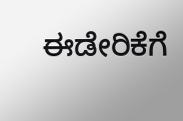ಈಡೇರಿಕೆಗೆ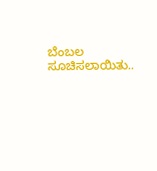ಬೆಂಬಲ ಸೂಚಿಸಲಾಯಿತು..